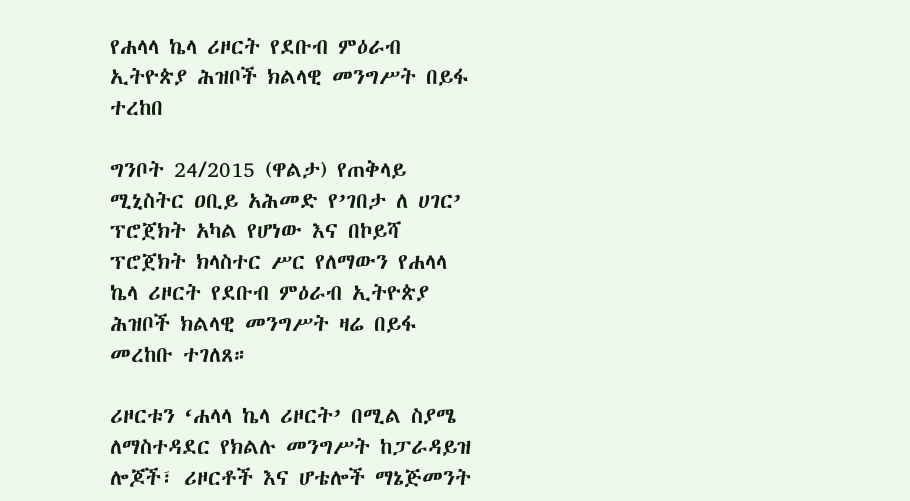የሐላላ ኬላ ሪዞርት የደቡብ ምዕራብ ኢትዮጵያ ሕዝቦች ክልላዊ መንግሥት በይፋ ተረከበ

ግንቦት 24/2015 (ዋልታ) የጠቅላይ ሚኒስትር ዐቢይ አሕመድ የ’ገበታ ለ ሀገር’ ፕሮጀክት አካል የሆነው እና በኮይሻ ፕሮጀክት ክላስተር ሥር የለማውን የሐላላ ኬላ ሪዞርት የደቡብ ምዕራብ ኢትዮጵያ ሕዝቦች ክልላዊ መንግሥት ዛሬ በይፋ መረከቡ ተገለጸ።

ሪዞርቱን ‘ሐላላ ኬላ ሪዞርት’ በሚል ስያሜ ለማስተዳደር የክልሉ መንግሥት ከፓራዳይዝ ሎጆች፣ ሪዞርቶች እና ሆቴሎች ማኔጅመንት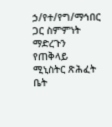ኃ/የተ/የግ/ማኅበር ጋር ስምምነት ማድረጉን የጠቅላይ ሚኒስትር ጽሕፈት ቤት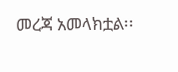መረጃ አመላክቷል፡፡